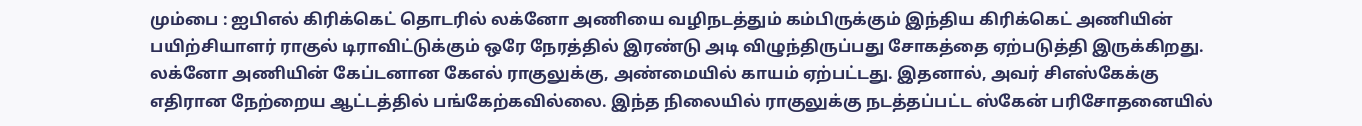மும்பை : ஐபிஎல் கிரிக்கெட் தொடரில் லக்னோ அணியை வழிநடத்தும் கம்பிருக்கும் இந்திய கிரிக்கெட் அணியின் பயிற்சியாளர் ராகுல் டிராவிட்டுக்கும் ஒரே நேரத்தில் இரண்டு அடி விழுந்திருப்பது சோகத்தை ஏற்படுத்தி இருக்கிறது.
லக்னோ அணியின் கேப்டனான கேஎல் ராகுலுக்கு, அண்மையில் காயம் ஏற்பட்டது. இதனால், அவர் சிஎஸ்கேக்கு எதிரான நேற்றைய ஆட்டத்தில் பங்கேற்கவில்லை. இந்த நிலையில் ராகுலுக்கு நடத்தப்பட்ட ஸ்கேன் பரிசோதனையில்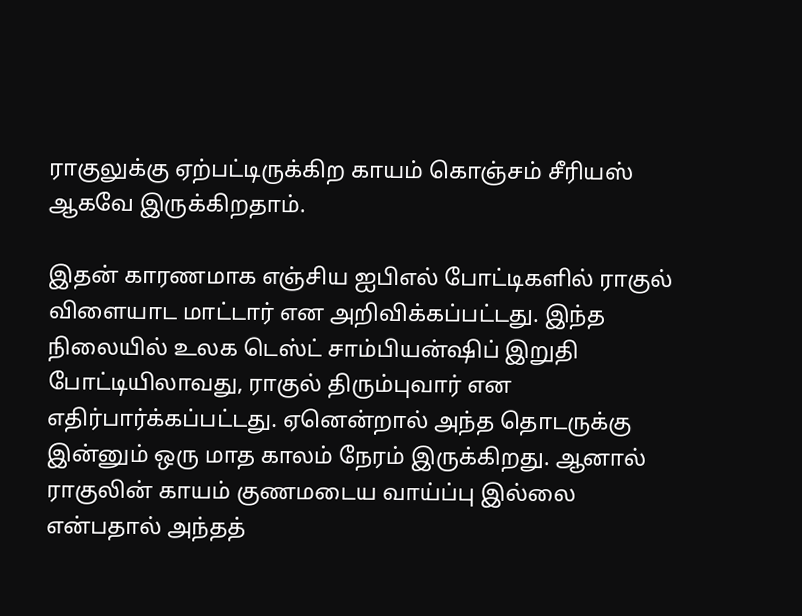ராகுலுக்கு ஏற்பட்டிருக்கிற காயம் கொஞ்சம் சீரியஸ் ஆகவே இருக்கிறதாம்.

இதன் காரணமாக எஞ்சிய ஐபிஎல் போட்டிகளில் ராகுல் விளையாட மாட்டார் என அறிவிக்கப்பட்டது. இந்த நிலையில் உலக டெஸ்ட் சாம்பியன்ஷிப் இறுதி போட்டியிலாவது, ராகுல் திரும்புவார் என எதிர்பார்க்கப்பட்டது. ஏனென்றால் அந்த தொடருக்கு இன்னும் ஒரு மாத காலம் நேரம் இருக்கிறது. ஆனால் ராகுலின் காயம் குணமடைய வாய்ப்பு இல்லை என்பதால் அந்தத்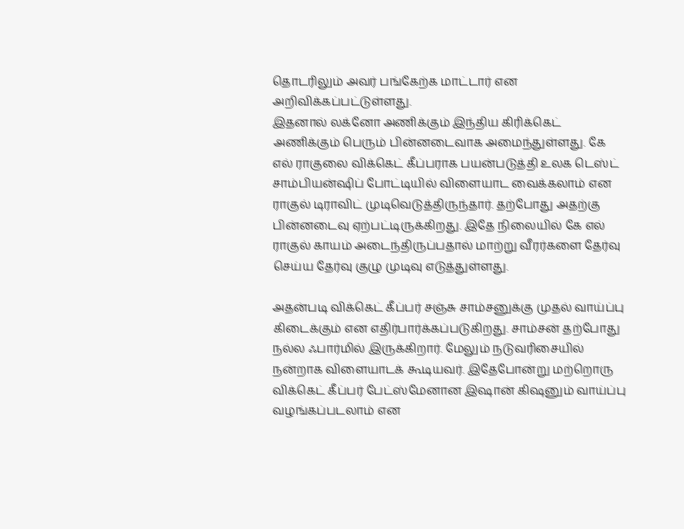தொடரிலும் அவர் பங்கேற்க மாட்டார் என அறிவிக்கப்பட்டுள்ளது.
இதனால் லக்னோ அணிக்கும் இந்திய கிரிக்கெட் அணிக்கும் பெரும் பின்னடைவாக அமைந்துள்ளது. கே எல் ராகுலை விக்கெட் கீப்பராக பயன்படுத்தி உலக டெஸ்ட் சாம்பியன்ஷிப் போட்டியில் விளையாட வைக்கலாம் என ராகுல் டிராவிட் முடிவெடுத்திருந்தார். தற்போது அதற்கு பின்னடைவு ஏற்பட்டிருக்கிறது. இதே நிலையில் கே எல் ராகுல் காயம் அடைந்திருப்பதால் மாற்று வீரர்களை தேர்வு செய்ய தேர்வு குழு முடிவு எடுத்துள்ளது.

அதன்படி விக்கெட் கீப்பர் சஞ்சு சாம்சனுக்கு முதல் வாய்ப்பு கிடைக்கும் என எதிர்பார்க்கப்படுகிறது. சாம்சன் தற்போது நல்ல ஃபார்மில் இருக்கிறார். மேலும் நடுவரிசையில் நன்றாக விளையாடக் கூடியவர். இதேபோன்று மற்றொரு விக்கெட் கீப்பர் பேட்ஸ்மேனான இஷான் கிஷனும் வாய்ப்பு வழங்கப்படலாம் என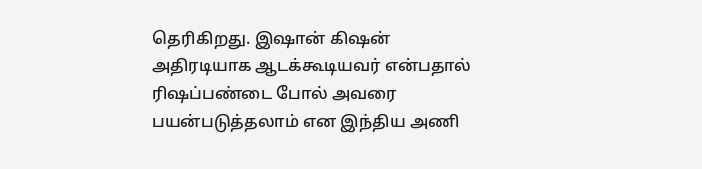தெரிகிறது. இஷான் கிஷன் அதிரடியாக ஆடக்கூடியவர் என்பதால் ரிஷப்பண்டை போல் அவரை பயன்படுத்தலாம் என இந்திய அணி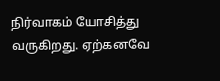நிர்வாகம் யோசித்து வருகிறது. ஏற்கனவே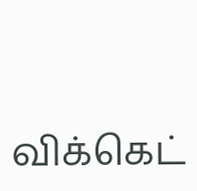விக்கெட்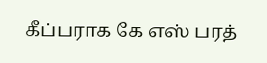கீப்பராக கே எஸ் பரத்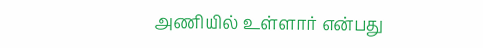அணியில் உள்ளார் என்பது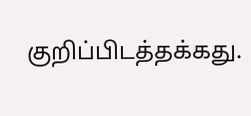குறிப்பிடத்தக்கது.